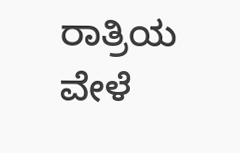ರಾತ್ರಿಯ ವೇಳೆ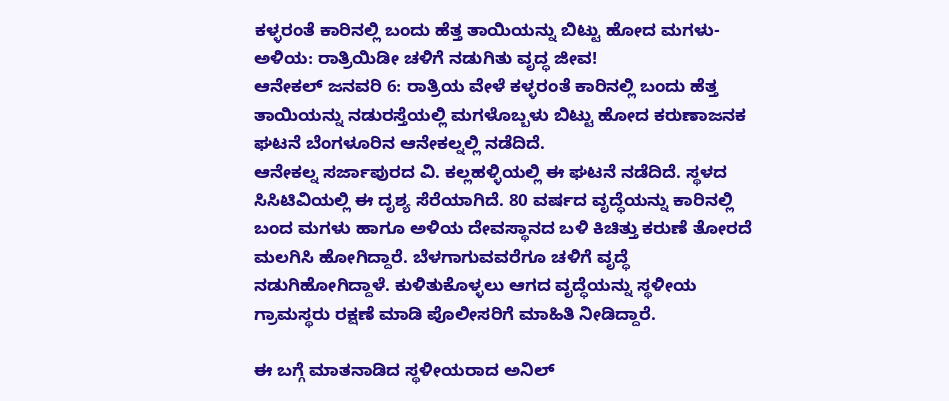ಕಳ್ಳರಂತೆ ಕಾರಿನಲ್ಲಿ ಬಂದು ಹೆತ್ತ ತಾಯಿಯನ್ನು ಬಿಟ್ಟು ಹೋದ ಮಗಳು-ಅಳಿಯ: ರಾತ್ರಿಯಿಡೀ ಚಳಿಗೆ ನಡುಗಿತು ವೃದ್ಧ ಜೀವ!
ಆನೇಕಲ್ ಜನವರಿ 6: ರಾತ್ರಿಯ ವೇಳೆ ಕಳ್ಳರಂತೆ ಕಾರಿನಲ್ಲಿ ಬಂದು ಹೆತ್ತ ತಾಯಿಯನ್ನು ನಡುರಸ್ತೆಯಲ್ಲಿ ಮಗಳೊಬ್ಬಳು ಬಿಟ್ಟು ಹೋದ ಕರುಣಾಜನಕ ಘಟನೆ ಬೆಂಗಳೂರಿನ ಆನೇಕಲ್ನಲ್ಲಿ ನಡೆದಿದೆ.
ಆನೇಕಲ್ನ ಸರ್ಜಾಪುರದ ವಿ. ಕಲ್ಲಹಳ್ಳಿಯಲ್ಲಿ ಈ ಘಟನೆ ನಡೆದಿದೆ. ಸ್ಥಳದ ಸಿಸಿಟಿವಿಯಲ್ಲಿ ಈ ದೃಶ್ಯ ಸೆರೆಯಾಗಿದೆ. 80 ವರ್ಷದ ವೃದ್ಧೆಯನ್ನು ಕಾರಿನಲ್ಲಿ ಬಂದ ಮಗಳು ಹಾಗೂ ಅಳಿಯ ದೇವಸ್ಥಾನದ ಬಳಿ ಕಿಚಿತ್ತು ಕರುಣೆ ತೋರದೆ ಮಲಗಿಸಿ ಹೋಗಿದ್ದಾರೆ. ಬೆಳಗಾಗುವವರೆಗೂ ಚಳಿಗೆ ವೃದ್ಧೆ ನಡುಗಿಹೋಗಿದ್ದಾಳೆ. ಕುಳಿತುಕೊಳ್ಳಲು ಆಗದ ವೃದ್ಧೆಯನ್ನು ಸ್ಥಳೀಯ ಗ್ರಾಮಸ್ಥರು ರಕ್ಷಣೆ ಮಾಡಿ ಪೊಲೀಸರಿಗೆ ಮಾಹಿತಿ ನೀಡಿದ್ದಾರೆ.

ಈ ಬಗ್ಗೆ ಮಾತನಾಡಿದ ಸ್ಥಳೀಯರಾದ ಅನಿಲ್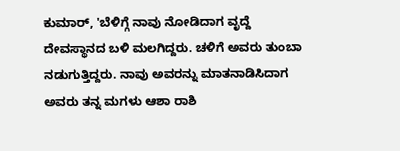ಕುಮಾರ್, 'ಬೆಳಿಗ್ಗೆ ನಾವು ನೋಡಿದಾಗ ವೃದ್ದೆ ದೇವಸ್ಥಾನದ ಬಳಿ ಮಲಗಿದ್ದರು. ಚಳಿಗೆ ಅವರು ತುಂಬಾ ನಡುಗುತ್ತಿದ್ದರು. ನಾವು ಅವರನ್ನು ಮಾತನಾಡಿಸಿದಾಗ ಅವರು ತನ್ನ ಮಗಳು ಆಶಾ ರಾಶಿ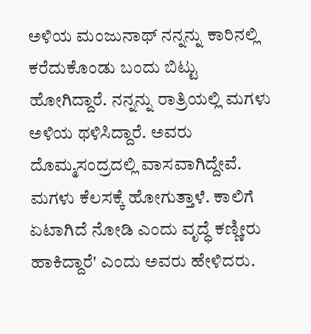ಅಳಿಯ ಮಂಜುನಾಥ್ ನನ್ನನ್ನು ಕಾರಿನಲ್ಲಿ ಕರೆದುಕೊಂಡು ಬಂದು ಬಿಟ್ಟು ಹೋಗಿದ್ದಾರೆ. ನನ್ನನ್ನು ರಾತ್ರಿಯಲ್ಲಿ ಮಗಳು ಅಳಿಯ ಥಳಿಸಿದ್ದಾರೆ. ಅವರು ದೊಮ್ಮಸಂದ್ರದಲ್ಲಿ ವಾಸವಾಗಿದ್ದೇವೆ. ಮಗಳು ಕೆಲಸಕ್ಕೆ ಹೋಗುತ್ತಾಳೆ. ಕಾಲಿಗೆ ಏಟಾಗಿದೆ ನೋಡಿ ಎಂದು ವೃದ್ಧೆ ಕಣ್ಣೀರು ಹಾಕಿದ್ದಾರೆ' ಎಂದು ಅವರು ಹೇಳಿದರು.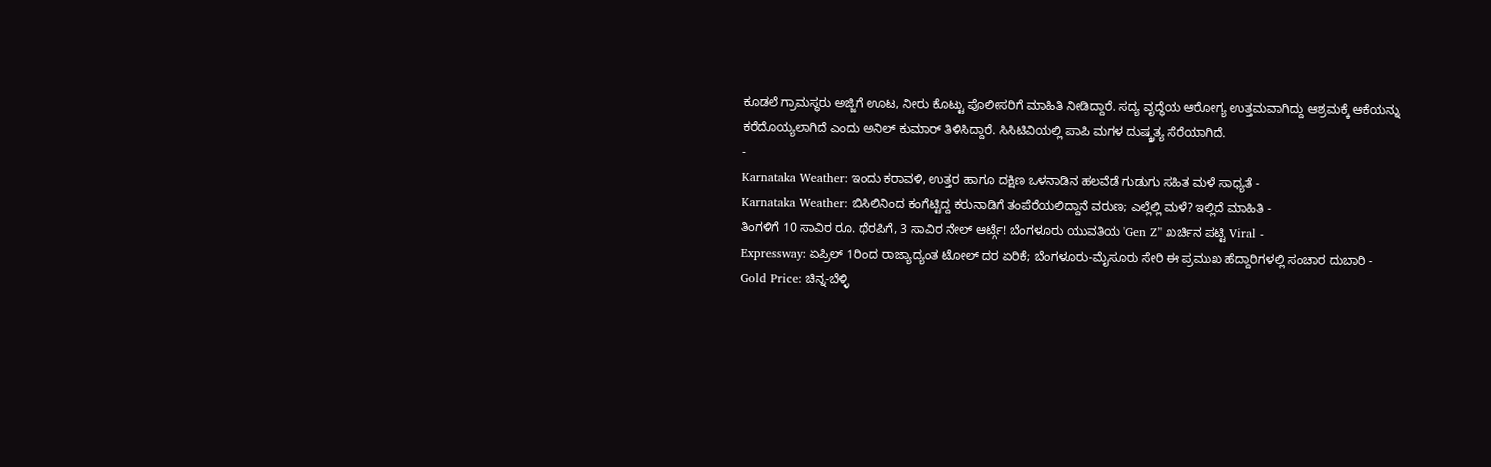ಕೂಡಲೆ ಗ್ರಾಮಸ್ಥರು ಅಜ್ಜಿಗೆ ಊಟ, ನೀರು ಕೊಟ್ಟು ಪೊಲೀಸರಿಗೆ ಮಾಹಿತಿ ನೀಡಿದ್ದಾರೆ. ಸದ್ಯ ವೃದ್ಧೆಯ ಆರೋಗ್ಯ ಉತ್ತಮವಾಗಿದ್ದು ಆಶ್ರಮಕ್ಕೆ ಆಕೆಯನ್ನು ಕರೆದೊಯ್ಯಲಾಗಿದೆ ಎಂದು ಅನಿಲ್ ಕುಮಾರ್ ತಿಳಿಸಿದ್ದಾರೆ. ಸಿಸಿಟಿವಿಯಲ್ಲಿ ಪಾಪಿ ಮಗಳ ದುಷ್ಕ್ರತ್ಯ ಸೆರೆಯಾಗಿದೆ.
-
Karnataka Weather: ಇಂದು ಕರಾವಳಿ, ಉತ್ತರ ಹಾಗೂ ದಕ್ಷಿಣ ಒಳನಾಡಿನ ಹಲವೆಡೆ ಗುಡುಗು ಸಹಿತ ಮಳೆ ಸಾಧ್ಯತೆ -
Karnataka Weather: ಬಿಸಿಲಿನಿಂದ ಕಂಗೆಟ್ಟಿದ್ದ ಕರುನಾಡಿಗೆ ತಂಪೆರೆಯಲಿದ್ದಾನೆ ವರುಣ; ಎಲ್ಲೆಲ್ಲಿ ಮಳೆ? ಇಲ್ಲಿದೆ ಮಾಹಿತಿ -
ತಿಂಗಳಿಗೆ 10 ಸಾವಿರ ರೂ. ಥೆರಪಿಗೆ, 3 ಸಾವಿರ ನೇಲ್ ಆರ್ಟ್ಗೆ! ಬೆಂಗಳೂರು ಯುವತಿಯ 'Gen Z’' ಖರ್ಚಿನ ಪಟ್ಟಿ Viral -
Expressway: ಏಪ್ರಿಲ್ 1ರಿಂದ ರಾಜ್ಯಾದ್ಯಂತ ಟೋಲ್ ದರ ಏರಿಕೆ; ಬೆಂಗಳೂರು-ಮೈಸೂರು ಸೇರಿ ಈ ಪ್ರಮುಖ ಹೆದ್ದಾರಿಗಳಲ್ಲಿ ಸಂಚಾರ ದುಬಾರಿ -
Gold Price: ಚಿನ್ನ-ಬೆಳ್ಳಿ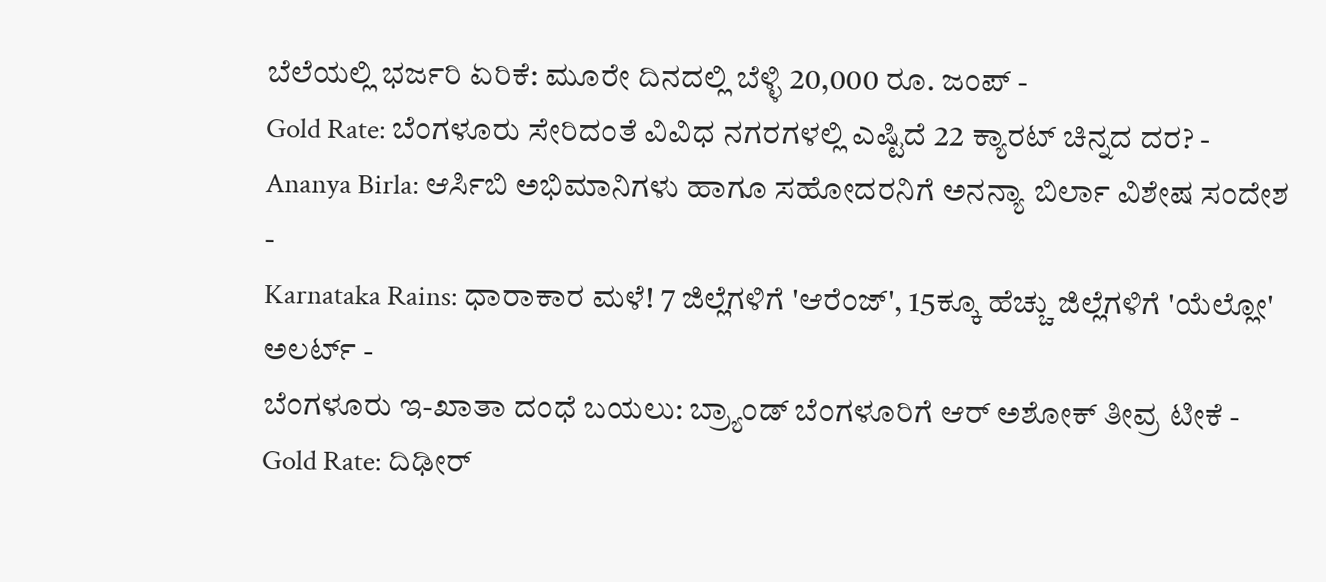ಬೆಲೆಯಲ್ಲಿ ಭರ್ಜರಿ ಏರಿಕೆ: ಮೂರೇ ದಿನದಲ್ಲಿ ಬೆಳ್ಳಿ 20,000 ರೂ. ಜಂಪ್ -
Gold Rate: ಬೆಂಗಳೂರು ಸೇರಿದಂತೆ ವಿವಿಧ ನಗರಗಳಲ್ಲಿ ಎಷ್ಟಿದೆ 22 ಕ್ಯಾರಟ್ ಚಿನ್ನದ ದರ? -
Ananya Birla: ಆರ್ಸಿಬಿ ಅಭಿಮಾನಿಗಳು ಹಾಗೂ ಸಹೋದರನಿಗೆ ಅನನ್ಯಾ ಬಿರ್ಲಾ ವಿಶೇಷ ಸಂದೇಶ -
Karnataka Rains: ಧಾರಾಕಾರ ಮಳೆ! 7 ಜಿಲ್ಲೆಗಳಿಗೆ 'ಆರೆಂಜ್', 15ಕ್ಕೂ ಹೆಚ್ಚು ಜಿಲ್ಲೆಗಳಿಗೆ 'ಯೆಲ್ಲೋ' ಅಲರ್ಟ್ -
ಬೆಂಗಳೂರು ಇ-ಖಾತಾ ದಂಧೆ ಬಯಲು: ಬ್ರ್ಯಾಂಡ್ ಬೆಂಗಳೂರಿಗೆ ಆರ್ ಅಶೋಕ್ ತೀವ್ರ ಟೀಕೆ -
Gold Rate: ದಿಢೀರ್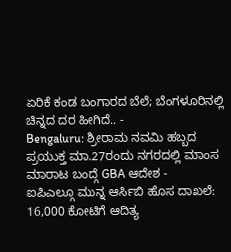ಏರಿಕೆ ಕಂಡ ಬಂಗಾರದ ಬೆಲೆ; ಬೆಂಗಳೂರಿನಲ್ಲಿ ಚಿನ್ನದ ದರ ಹೀಗಿದೆ.. -
Bengaluru: ಶ್ರೀರಾಮ ನವಮಿ ಹಬ್ಬದ ಪ್ರಯುಕ್ತ ಮಾ.27ರಂದು ನಗರದಲ್ಲಿ ಮಾಂಸ ಮಾರಾಟ ಬಂದ್ಗೆ GBA ಆದೇಶ -
ಐಪಿಎಲ್ಗೂ ಮುನ್ನ ಆರ್ಸಿಬಿ ಹೊಸ ದಾಖಲೆ: 16,000 ಕೋಟಿಗೆ ಆದಿತ್ಯ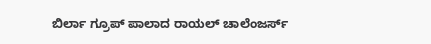ಬಿರ್ಲಾ ಗ್ರೂಪ್ ಪಾಲಾದ ರಾಯಲ್ ಚಾಲೆಂಜರ್ಸ್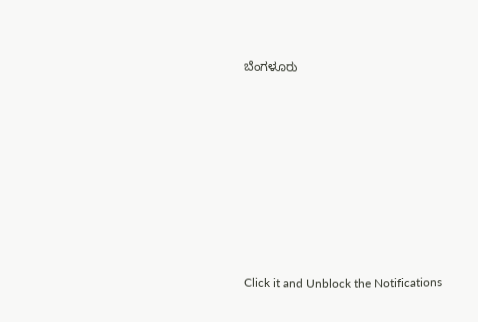ಬೆಂಗಳೂರು











Click it and Unblock the Notifications